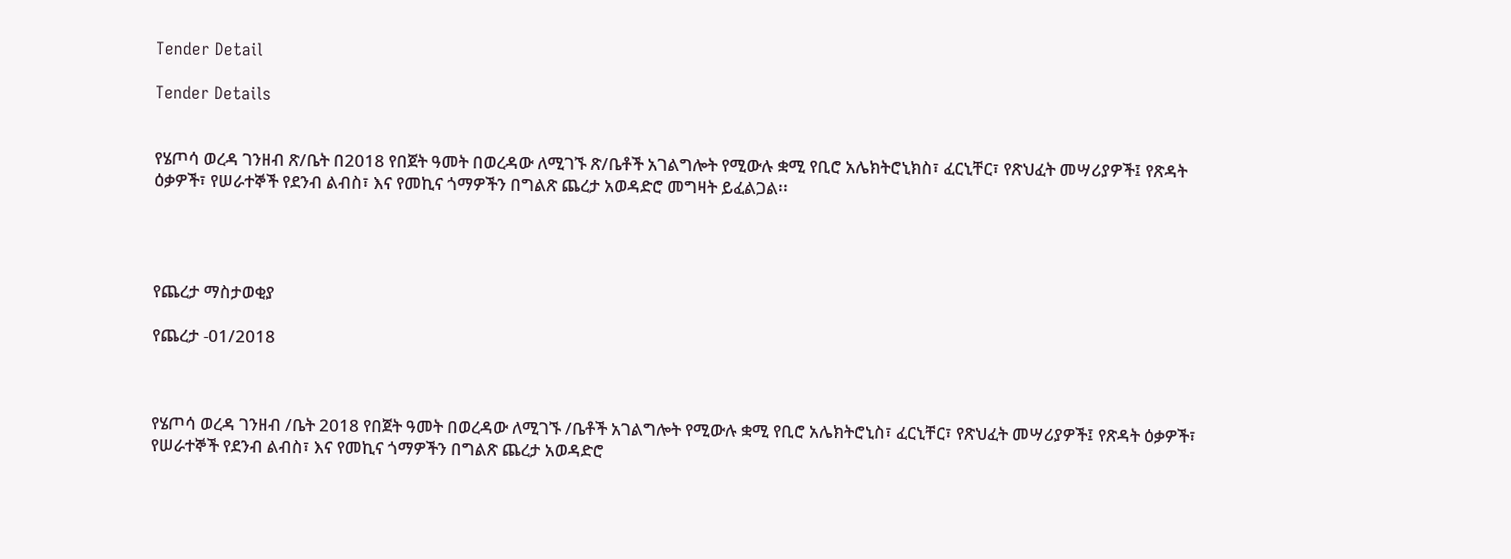Tender Detail

Tender Details


የሄጦሳ ወረዳ ገንዘብ ጽ/ቤት በ2018 የበጀት ዓመት በወረዳው ለሚገኙ ጽ/ቤቶች አገልግሎት የሚውሉ ቋሚ የቢሮ አሌክትሮኒክስ፣ ፈርኒቸር፣ የጽህፈት መሣሪያዎች፤ የጽዳት ዕቃዎች፣ የሠራተኞች የደንብ ልብስ፣ እና የመኪና ጎማዎችን በግልጽ ጨረታ አወዳድሮ መግዛት ይፈልጋል፡፡




የጨረታ ማስታወቂያ

የጨረታ -01/2018



የሄጦሳ ወረዳ ገንዘብ /ቤት 2018 የበጀት ዓመት በወረዳው ለሚገኙ /ቤቶች አገልግሎት የሚውሉ ቋሚ የቢሮ አሌክትሮኒስ፣ ፈርኒቸር፣ የጽህፈት መሣሪያዎች፤ የጽዳት ዕቃዎች፣ የሠራተኞች የደንብ ልብስ፣ እና የመኪና ጎማዎችን በግልጽ ጨረታ አወዳድሮ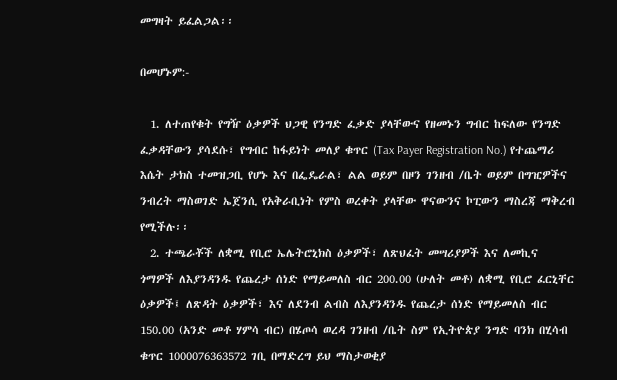መግዛት ይፈልጋል፡፡

በመሆኑም:-

  1. ለተጠየቁት የግዥ ዕቃዎች ህጋዊ የንግድ ፈቃድ ያላቸውና የዘመኑን ግብር ከፍለው የንግድ ፈቃዳቸውን ያሳደሱ፣ የግብር ከፋይነት መለያ ቁጥር (Tax Payer Registration No.) የተጨማሪ እሴት ታክስ ተመዝጋቢ የሆኑ እና በፌዴራል፣ ልል ወይም በዞን ገንዘብ /ቤት ወይም በግዢዎችና ንብረት ማስወገድ ኤጀንሲ የአቅራቢነት የምስ ወረቀት ያላቸው ዋናውንና ኮፒውን ማስረጃ ማቅረብ የሚችሉ፡፡
  2. ተጫራቾች ለቋሚ የቢሮ ኤሌትሮኒክስ ዕቃዎች፣ ለጽህፈት መሣሪያዎች እና ለመኪና ጎማዎች ለእያንዳንዱ የጨረታ ሰነድ የማይመለስ ብር 200.00 (ሁለት መቶ) ለቋሚ የቢሮ ፈርኒቸር ዕቃዎች፤ ለጽዳት ዕቃዎች፣ እና ለደንብ ልብስ ለእያንዳንዱ የጨረታ ሰነድ የማይመለስ ብር 150.00 (አንድ መቶ ሃምሳ ብር) በሄጦሳ ወረዳ ገንዘብ /ቤት ስም የኢትዮጵያ ንግድ ባንክ በሂሳብ ቁጥር 1000076363572 ገቢ በማድረግ ይህ ማስታወቂያ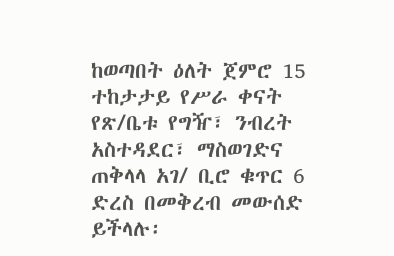ከወጣበት ዕለት ጀምሮ 15 ተከታታይ የሥራ ቀናት የጽ/ቤቱ የግዥ፣ ንብረት አስተዳደር፣ ማስወገድና ጠቅላላ አገ/ ቢሮ ቁጥር 6 ድረስ በመቅረብ መውሰድ ይችላሉ፡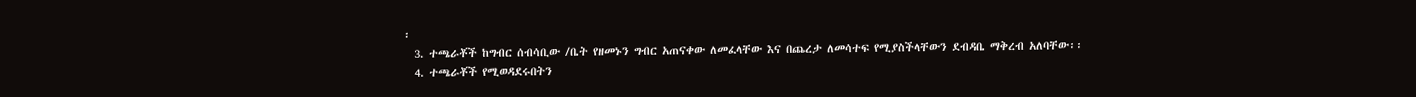፡
  3. ተጫራቾች ከግብር ሰብሳቢው /ቤት የዘመኑን ግብር አጠናቀው ለመፈላቸው እና በጨረታ ለመሳተፍ የሚያስችላቸውን ደብዳቤ ማቅረብ አለባቸው፡፡
  4. ተጫራቾች የሚወዳደሩበትን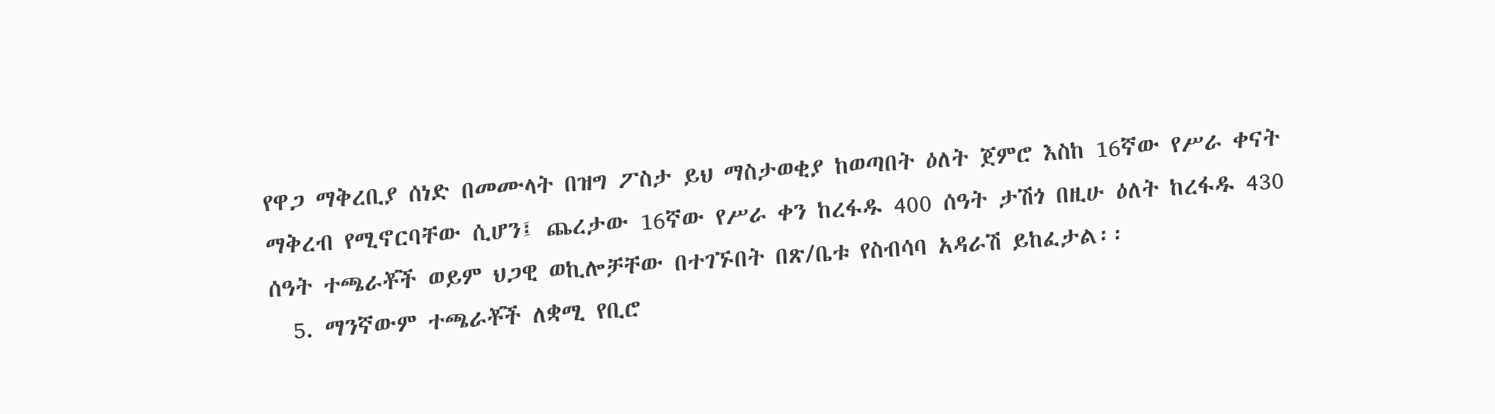የዋጋ ማቅረቢያ ሰነድ በመሙላት በዝግ ፖስታ ይህ ማስታወቂያ ከወጣበት ዕለት ጀምሮ እስከ 16ኛው የሥራ ቀናት ማቅረብ የሚኖርባቸው ሲሆን፤ ጨረታው 16ኛው የሥራ ቀን ከረፋዱ 400 ሰዓት ታሽጎ በዚሁ ዕለት ከረፋዱ 430 ሰዓት ተጫራቾች ወይም ህጋዊ ወኪሎቻቸው በተገኙበት በጽ/ቤቱ የስብሳባ አዳራሽ ይከፈታል፡፡
  5. ማንኛውም ተጫራቾች ለቋሚ የቢሮ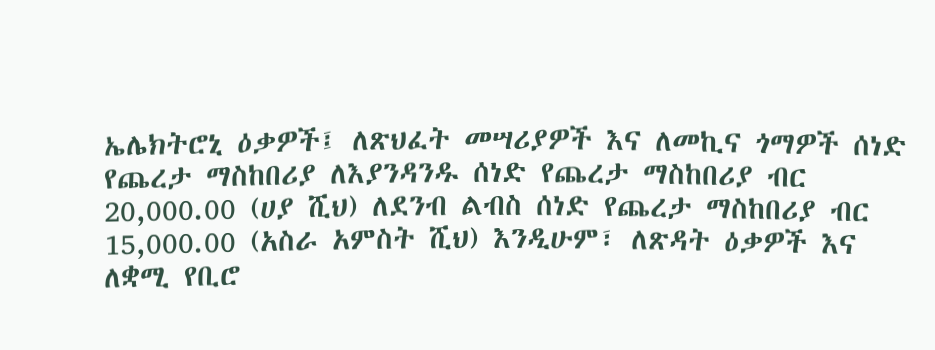ኤሌክትሮኒ ዕቃዎች፤ ለጽህፈት መሣሪያዎች እና ለመኪና ጎማዎች ሰነድ የጨረታ ማስከበሪያ ለእያንዳንዱ ሰነድ የጨረታ ማስከበሪያ ብር 20,000.00 (ሀያ ሺህ) ለደንብ ልብስ ሰነድ የጨረታ ማስከበሪያ ብር 15,000.00 (አስራ አምስት ሺህ) እንዲሁም፣ ለጽዳት ዕቃዎች እና ለቋሚ የቢሮ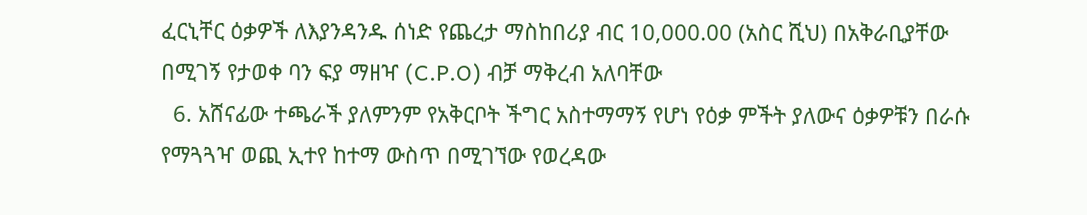ፈርኒቸር ዕቃዎች ለእያንዳንዱ ሰነድ የጨረታ ማስከበሪያ ብር 10,000.00 (አስር ሺህ) በአቅራቢያቸው በሚገኝ የታወቀ ባን ፍያ ማዘዣ (C.P.O) ብቻ ማቅረብ አለባቸው
  6. አሸናፊው ተጫራች ያለምንም የአቅርቦት ችግር አስተማማኝ የሆነ የዕቃ ምችት ያለውና ዕቃዎቹን በራሱ የማጓጓዣ ወጪ ኢተየ ከተማ ውስጥ በሚገኘው የወረዳው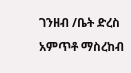ገንዘብ /ቤት ድረስ አምጥቶ ማስረከብ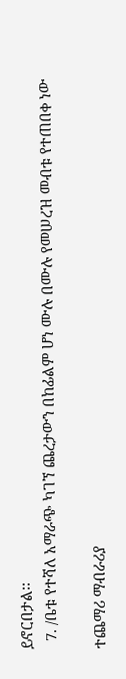ይኖርበታል፡፡
  7. /ቤቱ የተሻለ አማራጭ ካገኘ ጨረታውን በከፊልም ሆነ ሙሉ በሙሉ የመሠረዝ መብቱ የተጠበቀ ነው

ተጨማሪ ማብራሪያ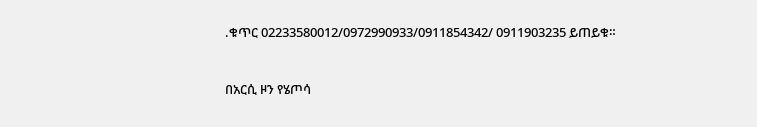.ቁጥር 02233580012/0972990933/0911854342/ 0911903235 ይጠይቁ።



በአርሲ ዞን የሄጦሳ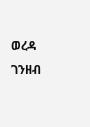ወረዳ ገንዘብ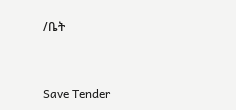/ቤት



Save Tender